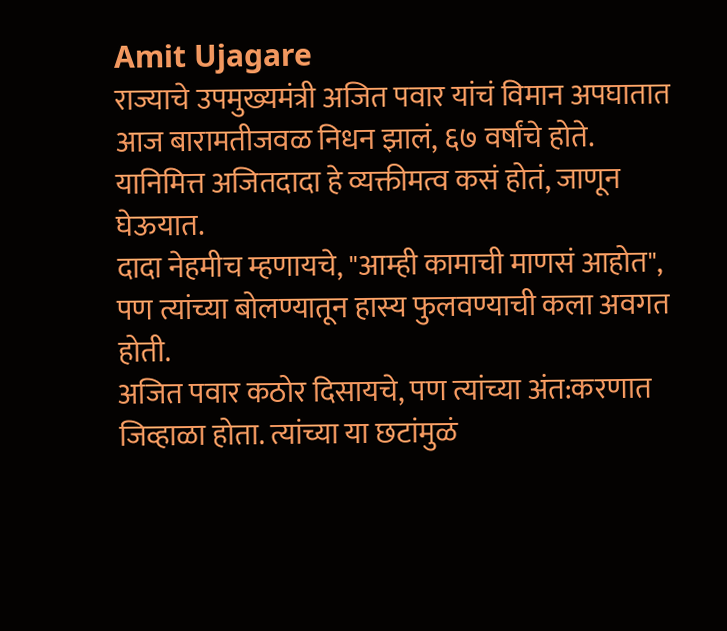Amit Ujagare
राज्याचे उपमुख्यमंत्री अजित पवार यांचं विमान अपघातात आज बारामतीजवळ निधन झालं, ६७ वर्षांचे होते. यानिमित्त अजितदादा हे व्यक्तीमत्व कसं होतं, जाणून घेऊयात.
दादा नेहमीच म्हणायचे, "आम्ही कामाची माणसं आहोत", पण त्यांच्या बोलण्यातून हास्य फुलवण्याची कला अवगत होती.
अजित पवार कठोर दिसायचे, पण त्यांच्या अंत:करणात जिव्हाळा होता. त्यांच्या या छटांमुळं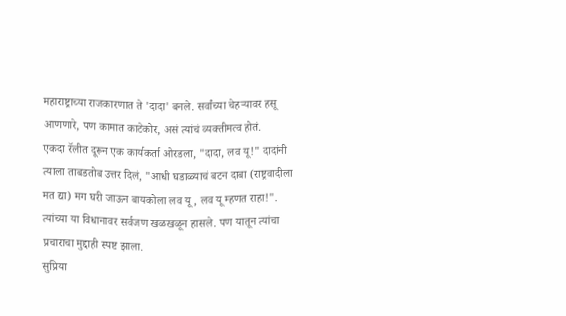महाराष्ट्राच्या राजकारणात ते 'दादा' बनले. सर्वांच्या चेहऱ्यावर हसू आणणारे, पण कामात काटेकोर, असं त्यांचं व्यक्तीमत्व होतं.
एकदा रॅलीत दूरून एक कार्यकर्ता ओरडला, "दादा, लव यू!" दादांनी त्याला ताबडतोब उत्तर दिलं, "आधी घडाळ्याचं बटन दाबा (राष्ट्रवादीला मत द्या) मग घरी जाऊन बायकोला लव यू, लव यू म्हणत राहा!". त्यांच्या या विधानावर सर्वजण खळखळून हासले. पण यातून त्यांचा प्रचाराचा मुद्दाही स्पष्ट झाला.
सुप्रिया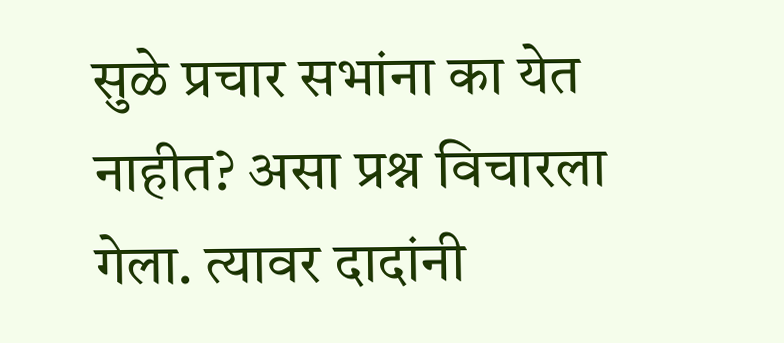सुळे प्रचार सभांना का येत नाहीत? असा प्रश्न विचारला गेला. त्यावर दादांनी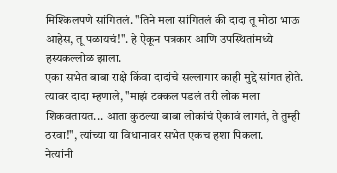मिश्किलपणे सांगितलं. "तिने मला सांगितलं की दादा तू मोठा भाऊ आहेस, तू पळायचं!". हे ऐकून पत्रकार आणि उपस्थितांमध्ये हस्यकल्लोळ झाला.
एका सभेत बाबा राक्षे किंवा दादांचे सल्लागार काही मुद्दे सांगत होते. त्यावर दादा म्हणाले, "माझं टक्कल पडलं तरी लोक मला शिकवतायत... आता कुठल्या बाबा लोकांचं ऐकावं लागतं, ते तुम्ही ठरवा!", त्यांच्या या विधानावर सभेत एकच हशा पिकला.
नेत्यांनी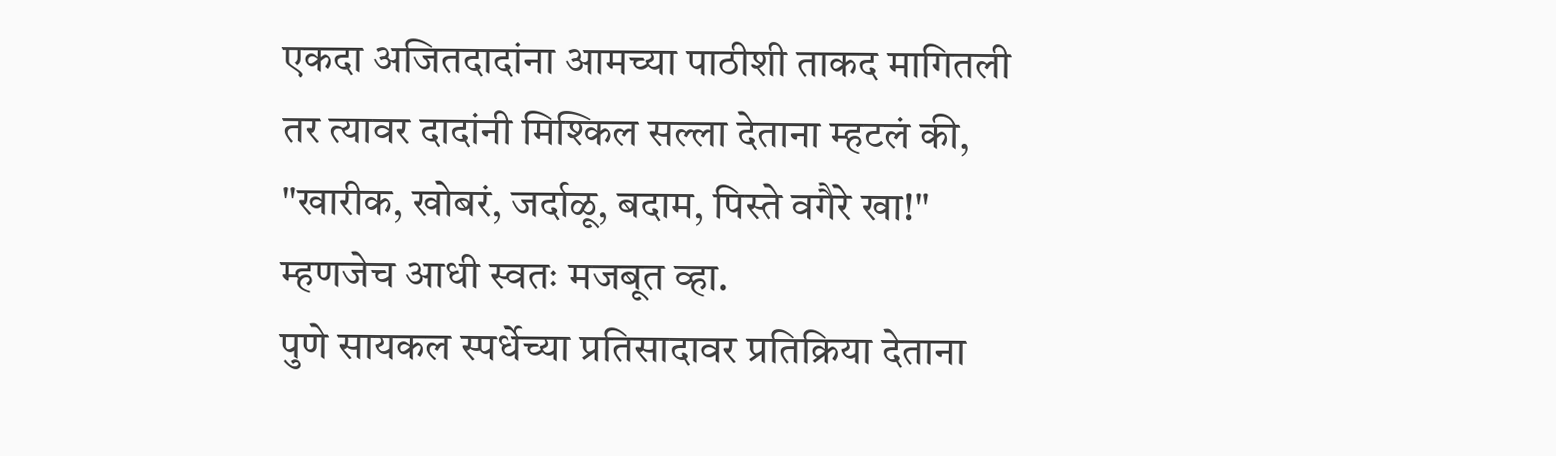एकदा अजितदादांना आमच्या पाठीशी ताकद मागितली तर त्यावर दादांनी मिश्किल सल्ला देताना म्हटलं की, "खारीक, खोबरं, जर्दाळू, बदाम, पिस्ते वगैरे खा!" म्हणजेच आधी स्वतः मजबूत व्हा.
पुणे सायकल स्पर्धेच्या प्रतिसादावर प्रतिक्रिया देताना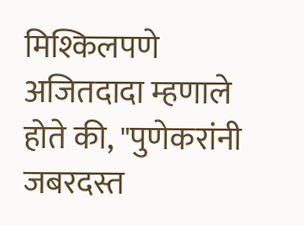मिश्किलपणे अजितदादा म्हणाले होते की, "पुणेकरांनी जबरदस्त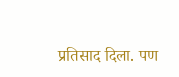प्रतिसाद दिला. पण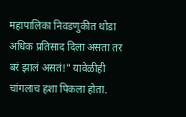महापालिका निवडणुकीत थोडा अधिक प्रतिसाद दिला असता तर बरं झालं असतं!" यावेळीही चांगलाच हशा पिकला होता.